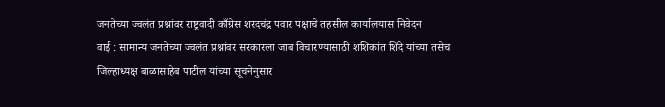जनतेच्या ज्वलंत प्रश्नांवर राष्ट्रवादी काँग्रेस शरदचंद्र पवार पक्षाचे तहसील कार्यालयास निवेदन
वाई : सामान्य जनतेच्या ज्वलंत प्रश्नांवर सरकारला जाब विचारण्यासाठी शशिकांत शिंदे यांच्या तसेच जिल्हाध्यक्ष बाळासाहेब पाटील यांच्या सूचनेनुसार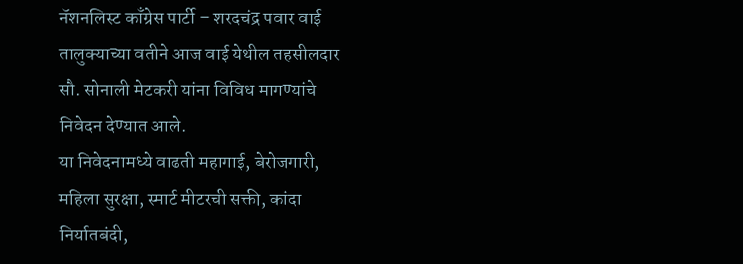नॅशनलिस्ट काँग्रेस पार्टी – शरदचंद्र पवार वाई तालुक्याच्या वतीने आज वाई येथील तहसीलदार सौ. सोनाली मेटकरी यांना विविध मागण्यांचे निवेदन देण्यात आले.
या निवेदनामध्ये वाढती महागाई, बेरोजगारी, महिला सुरक्षा, स्मार्ट मीटरची सक्ती, कांदा निर्यातबंदी,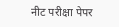नीट परीक्षा पेपर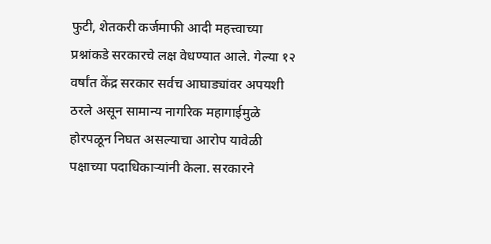फुटी, शेतकरी कर्जमाफी आदी महत्त्वाच्या प्रश्नांकडे सरकारचे लक्ष वेधण्यात आले. गेल्या १२ वर्षांत केंद्र सरकार सर्वच आघाड्यांवर अपयशी ठरले असून सामान्य नागरिक महागाईमुळे होरपळून निघत असल्याचा आरोप यावेळी पक्षाच्या पदाधिकाऱ्यांनी केला. सरकारने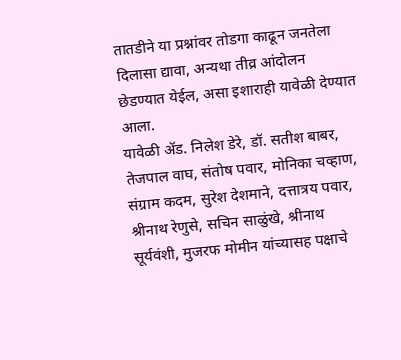तातडीने या प्रश्नांवर तोडगा काढून जनतेला दिलासा द्यावा, अन्यथा तीव्र आंदोलन छेडण्यात येईल, असा इशाराही यावेळी देण्यात आला.
यावेळी ॲड. निलेश डेरे, डॉ. सतीश बाबर, तेजपाल वाघ, संतोष पवार, मोनिका चव्हाण, संग्राम कदम, सुरेश देशमाने, दत्तात्रय पवार, श्रीनाथ रेणुसे, सचिन साळुंखे, श्रीनाथ सूर्यवंशी, मुजरफ मोमीन यांच्यासह पक्षाचे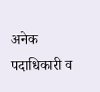अनेक पदाधिकारी व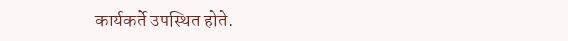कार्यकर्ते उपस्थित होते.